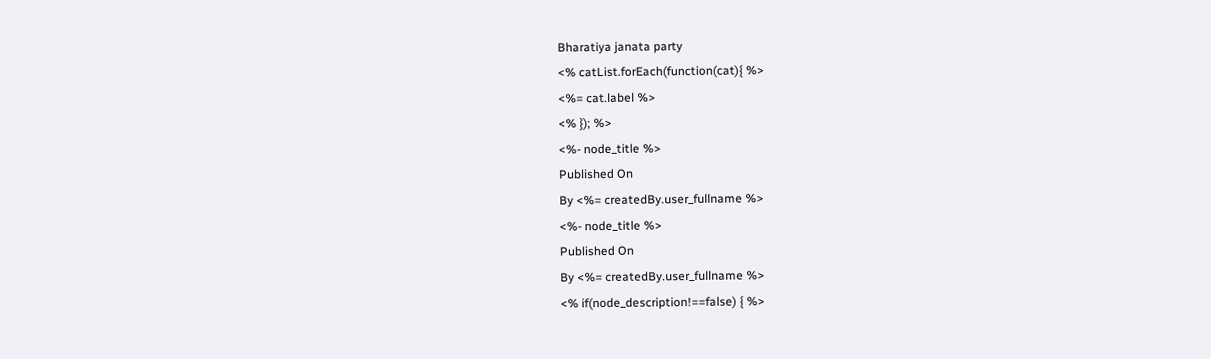Bharatiya janata party
<% catList.forEach(function(cat){ %>
<%= cat.label %>
<% }); %>
<%- node_title %>
Published On
By <%= createdBy.user_fullname %>
<%- node_title %>
Published On
By <%= createdBy.user_fullname %>
<% if(node_description!==false) { %>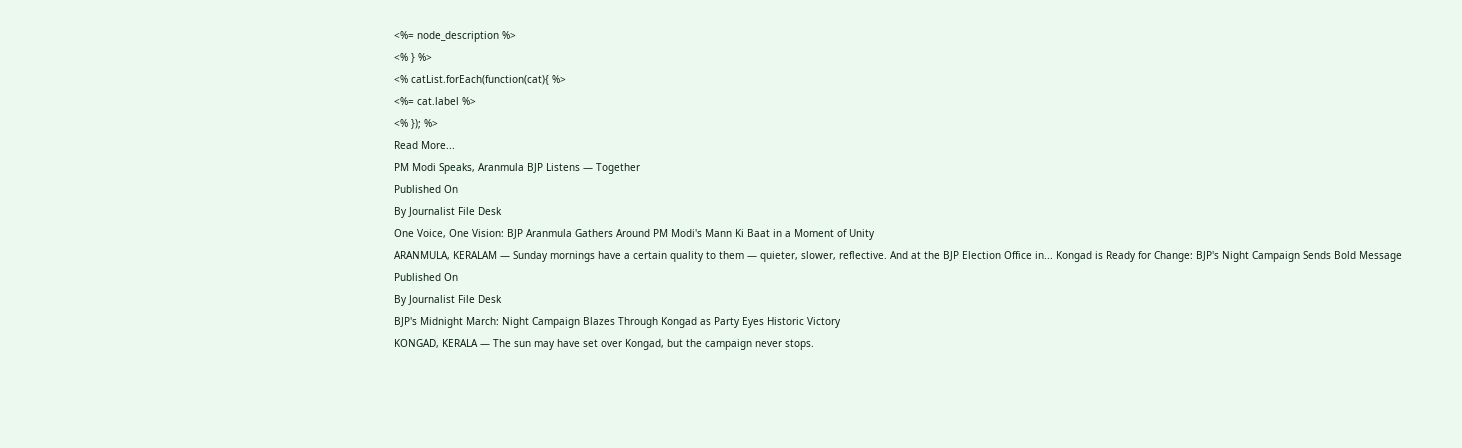<%= node_description %>
<% } %>
<% catList.forEach(function(cat){ %>
<%= cat.label %>
<% }); %>
Read More...
PM Modi Speaks, Aranmula BJP Listens — Together
Published On
By Journalist File Desk
One Voice, One Vision: BJP Aranmula Gathers Around PM Modi's Mann Ki Baat in a Moment of Unity
ARANMULA, KERALAM — Sunday mornings have a certain quality to them — quieter, slower, reflective. And at the BJP Election Office in... Kongad is Ready for Change: BJP's Night Campaign Sends Bold Message
Published On
By Journalist File Desk
BJP's Midnight March: Night Campaign Blazes Through Kongad as Party Eyes Historic Victory
KONGAD, KERALA — The sun may have set over Kongad, but the campaign never stops.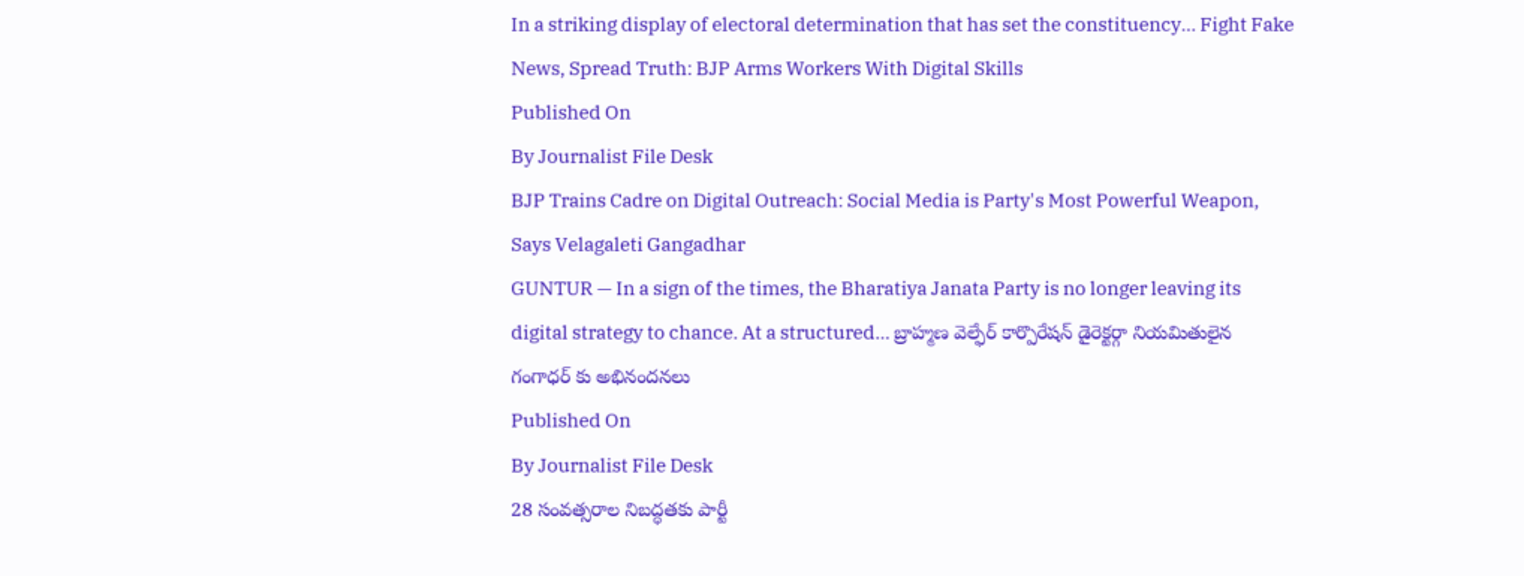In a striking display of electoral determination that has set the constituency... Fight Fake News, Spread Truth: BJP Arms Workers With Digital Skills
Published On
By Journalist File Desk
BJP Trains Cadre on Digital Outreach: Social Media is Party's Most Powerful Weapon, Says Velagaleti Gangadhar
GUNTUR — In a sign of the times, the Bharatiya Janata Party is no longer leaving its digital strategy to chance. At a structured... బ్రాహ్మణ వెల్ఫేర్ కార్పొరేషన్ డైరెక్టర్గా నియమితులైన గంగాధర్ కు అభినందనలు
Published On
By Journalist File Desk
28 సంవత్సరాల నిబద్ధతకు పార్టీ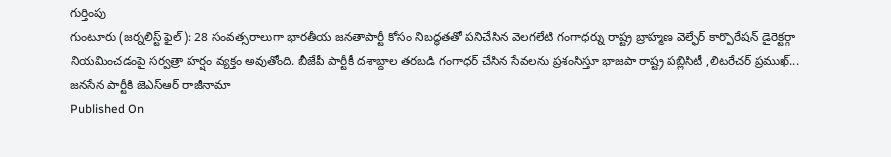గుర్తింపు
గుంటూరు (జర్నలిస్ట్ ఫైల్): 28 సంవత్సరాలుగా భారతీయ జనతాపార్టీ కోసం నిబద్ధతతో పనిచేసిన వెలగలేటి గంగాధర్ను రాష్ట్ర బ్రాహ్మణ వెల్ఫేర్ కార్పొరేషన్ డైరెక్టర్గా నియమించడంపై సర్వత్రా హర్షం వ్యక్తం అవుతోంది. బీజేపీ పార్టీకీ దశాబ్దాల తరబడి గంగాధర్ చేసిన సేవలను ప్రశంసిస్తూ భాజపా రాష్ట్ర పబ్లిసిటీ ,లిటరేచర్ ప్రముఖ్... జనసేన పార్టీకి జెఎస్ఆర్ రాజీనామా
Published On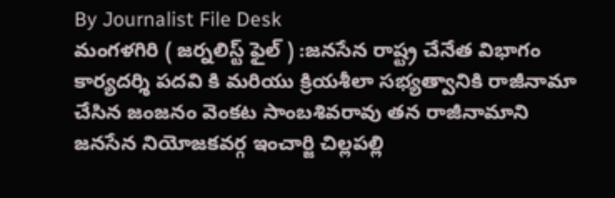By Journalist File Desk
మంగళగిరి ( జర్నలిస్ట్ ఫైల్ ) :జనసేన రాష్ట్ర చేనేత విభాగం కార్యదర్శి పదవి కి మరియు క్రియశీలా సభ్యత్వానికి రాజీనామా చేసిన జంజనం వెంకట సాంబశివరావు తన రాజీనామాని జనసేన నియోజకవర్గ ఇంచార్జి చిల్లపల్లి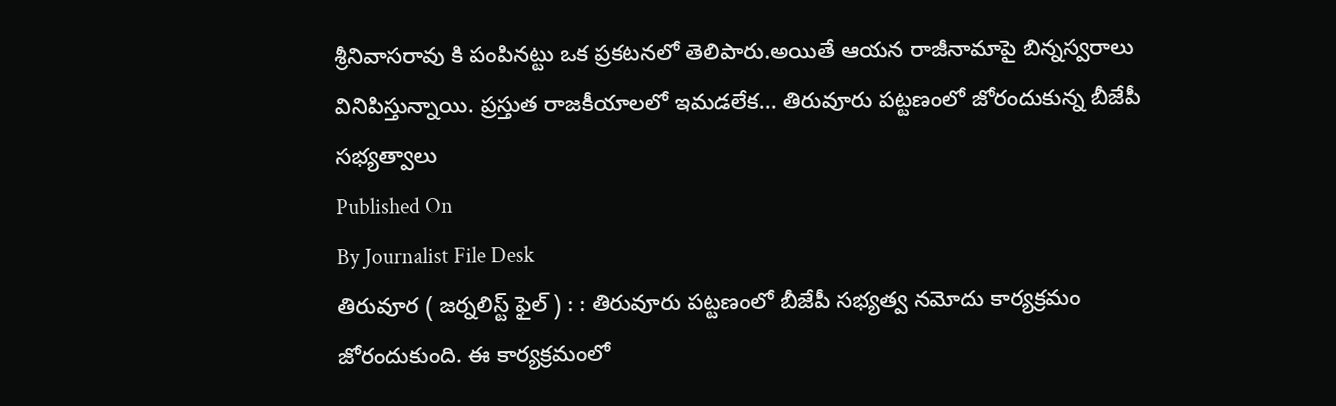శ్రీనివాసరావు కి పంపినట్టు ఒక ప్రకటనలో తెలిపారు.అయితే ఆయన రాజీనామాపై బిన్నస్వరాలు వినిపిస్తున్నాయి. ప్రస్తుత రాజకీయాలలో ఇమడలేక... తిరువూరు పట్టణంలో జోరందుకున్న బీజేపీ సభ్యత్వాలు
Published On
By Journalist File Desk
తిరువూర ( జర్నలిస్ట్ ఫైల్ ) : : తిరువూరు పట్టణంలో బీజేపీ సభ్యత్వ నమోదు కార్యక్రమం జోరందుకుంది. ఈ కార్యక్రమంలో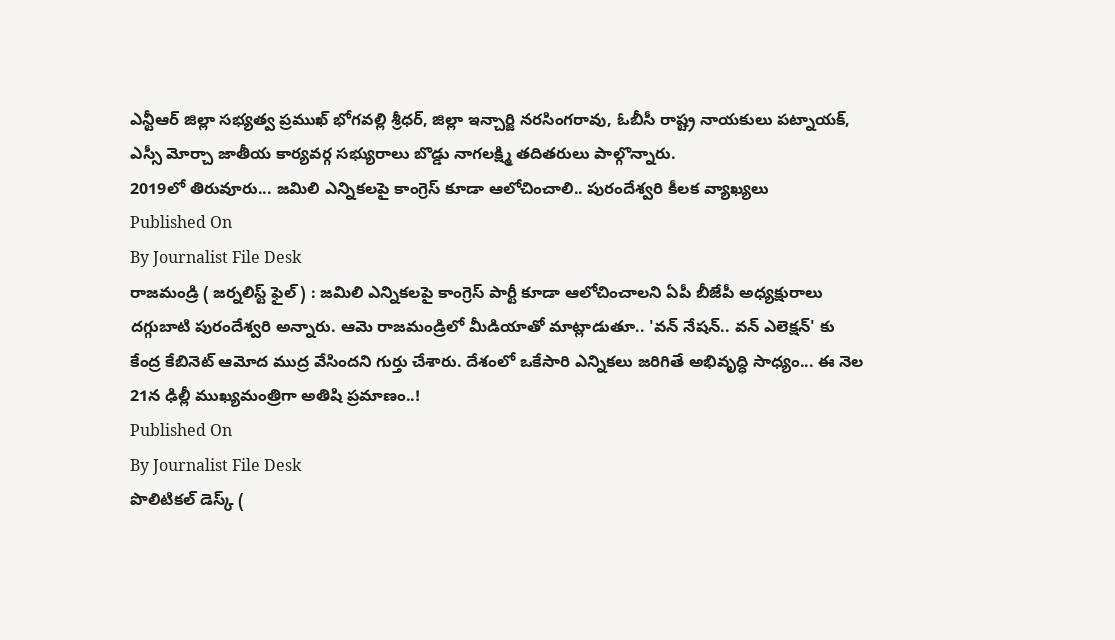ఎన్టీఆర్ జిల్లా సభ్యత్వ ప్రముఖ్ భోగవల్లి శ్రీధర్, జిల్లా ఇన్చార్జి నరసింగరావు, ఓబీసీ రాష్ట్ర నాయకులు పట్నాయక్, ఎస్సీ మోర్చా జాతీయ కార్యవర్గ సభ్యురాలు బొడ్డు నాగలక్ష్మి తదితరులు పాల్గొన్నారు.
2019లో తిరువూరు... జమిలి ఎన్నికలపై కాంగ్రెస్ కూడా ఆలోచించాలి.. పురందేశ్వరి కీలక వ్యాఖ్యలు
Published On
By Journalist File Desk
రాజమండ్రి ( జర్నలిస్ట్ ఫైల్ ) : జమిలి ఎన్నికలపై కాంగ్రెస్ పార్టీ కూడా ఆలోచించాలని ఏపీ బీజేపీ అధ్యక్షురాలు దగ్గుబాటి పురందేశ్వరి అన్నారు. ఆమె రాజమండ్రిలో మీడియాతో మాట్లాడుతూ.. 'వన్ నేషన్.. వన్ ఎలెక్షన్' కు కేంద్ర కేబినెట్ ఆమోద ముద్ర వేసిందని గుర్తు చేశారు. దేశంలో ఒకేసారి ఎన్నికలు జరిగితే అభివృద్ధి సాధ్యం... ఈ నెల 21న ఢిల్లీ ముఖ్యమంత్రిగా అతిషి ప్రమాణం..!
Published On
By Journalist File Desk
పొలిటికల్ డెస్క్ (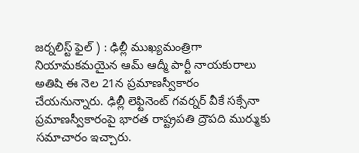జర్నలిస్ట్ ఫైల్ ) : ఢిల్లీ ముఖ్యమంత్రిగా నియామకమయైన ఆమ్ ఆద్మీ పార్టీ నాయకురాలు అతిషి ఈ నెల 21న ప్రమాణస్వీకారం చేయనున్నారు. ఢిల్లీ లెఫ్టినెంట్ గవర్నర్ వీకే సక్సేనా ప్రమాణస్వీకారంపై భారత రాష్ట్రపతి ద్రౌపది ముర్ముకు సమాచారం ఇచ్చారు.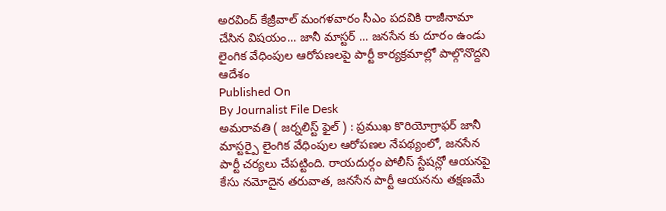అరవింద్ కేజ్రీవాల్ మంగళవారం సీఎం పదవికి రాజీనామా చేసిన విషయం... జానీ మాస్టర్ ... జనసేన కు దూరం ఉండు లైంగిక వేధింపుల ఆరోపణలపై పార్టీ కార్యక్రమాల్లో పాల్గొనొద్దని ఆదేశం
Published On
By Journalist File Desk
అమరావతి ( జర్నలిస్ట్ ఫైల్ ) : ప్రముఖ కొరియోగ్రాఫర్ జానీ మాస్టర్పై లైంగిక వేధింపుల ఆరోపణల నేపథ్యంలో, జనసేన పార్టీ చర్యలు చేపట్టింది. రాయదుర్గం పోలీస్ స్టేషన్లో ఆయనపై కేసు నమోదైన తరువాత, జనసేన పార్టీ ఆయనను తక్షణమే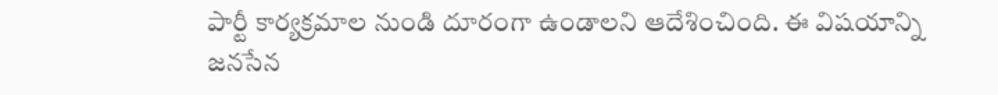పార్టీ కార్యక్రమాల నుండి దూరంగా ఉండాలని ఆదేశించింది. ఈ విషయాన్ని జనసేన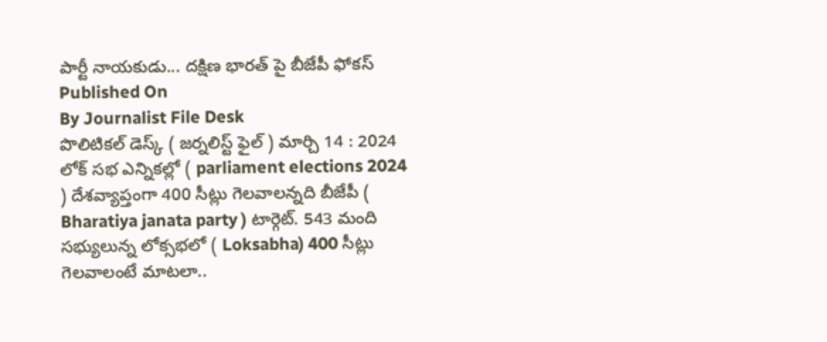పార్టీ నాయకుడు... దక్షిణ భారత్ పై బీజేపీ ఫోకస్
Published On
By Journalist File Desk
పొలిటికల్ డెస్క్ ( జర్నలిస్ట్ ఫైల్ ) మార్చి 14 : 2024 లోక్ సభ ఎన్నికల్లో ( parliament elections 2024 ) దేశవ్యాప్తంగా 400 సీట్లు గెలవాలన్నది బీజేపీ ( Bharatiya janata party ) టార్గెట్. 543 మంది సభ్యులున్న లోక్సభలో ( Loksabha) 400 సీట్లు గెలవాలంటే మాటలా..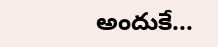అందుకే...